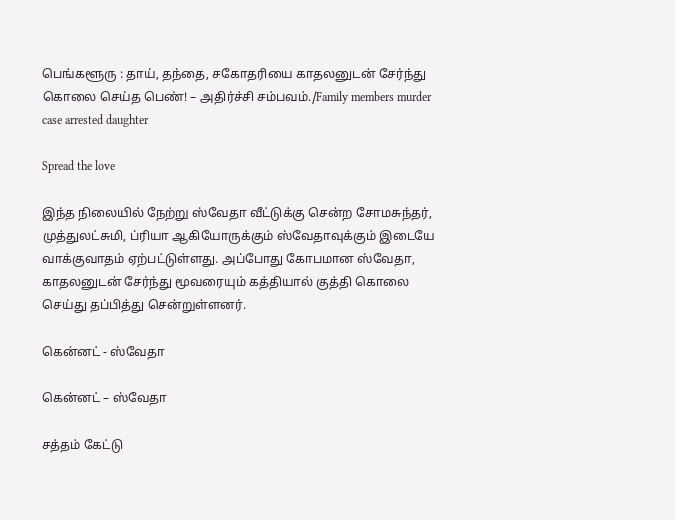பெங்களூரு : தாய், தந்தை, சகோதரியை காதலனுடன் சேர்ந்து கொலை செய்த பெண்! – அதிர்ச்சி சம்பவம்./Family members murder case arrested daughter

Spread the love

இந்த நிலையில் நேற்று ஸ்வேதா வீட்டுக்கு சென்ற சோமசுந்தர், முத்துலட்சுமி, ப்ரியா ஆகியோருக்கும் ஸ்வேதாவுக்கும் இடையே வாக்குவாதம் ஏற்பட்டுள்ளது. அப்போது கோபமான ஸ்வேதா, காதலனுடன் சேர்ந்து மூவரையும் கத்தியால் குத்தி கொலை செய்து தப்பித்து சென்றுள்ளனர்.

கென்னட் - ஸ்வேதா

கென்னட் – ஸ்வேதா

சத்தம் கேட்டு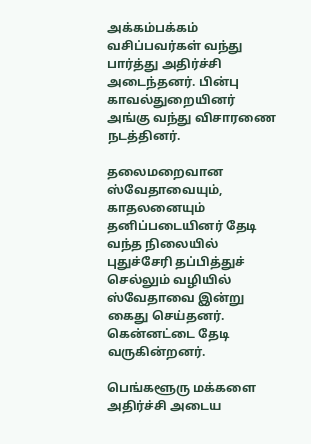அக்கம்பக்கம் வசிப்பவர்கள் வந்து பார்த்து அதிர்ச்சி அடைந்தனர். பின்பு காவல்துறையினர் அங்கு வந்து விசாரணை நடத்தினர்.

தலைமறைவான ஸ்வேதாவையும், காதலனையும் தனிப்படையினர் தேடி வந்த நிலையில் புதுச்சேரி தப்பித்துச் செல்லும் வழியில் ஸ்வேதாவை இன்று கைது செய்தனர். கென்னட்டை தேடி வருகின்றனர்.

பெங்களூரு மக்களை அதிர்ச்சி அடைய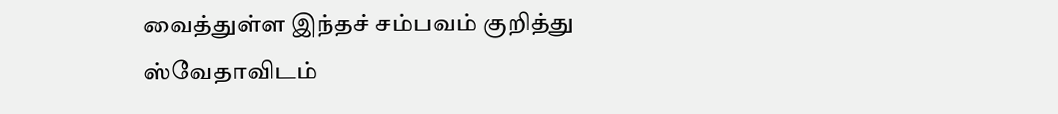வைத்துள்ள இந்தச் சம்பவம் குறித்து ஸ்வேதாவிடம்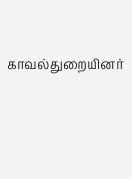காவல்துறையினர்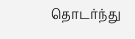தொடர்ந்து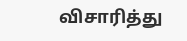விசாரித்து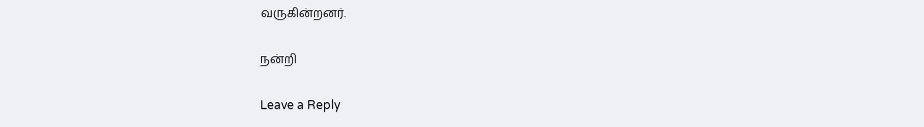வருகின்றனர்.

நன்றி

Leave a Reply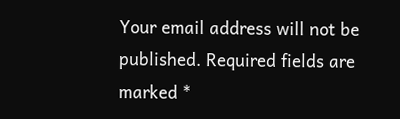Your email address will not be published. Required fields are marked *